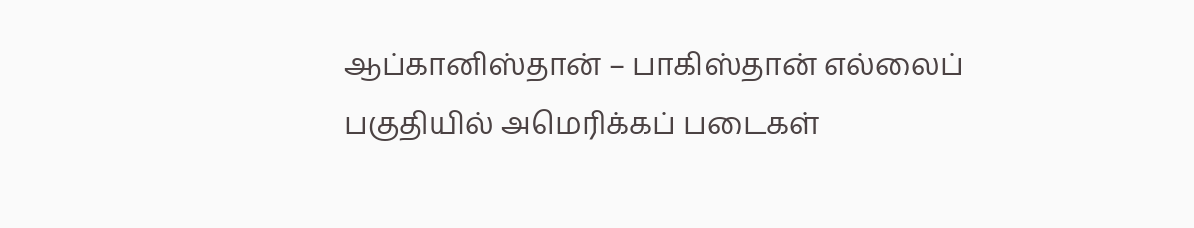ஆப்கானிஸ்தான் – பாகிஸ்தான் எல்லைப் பகுதியில் அமெரிக்கப் படைகள்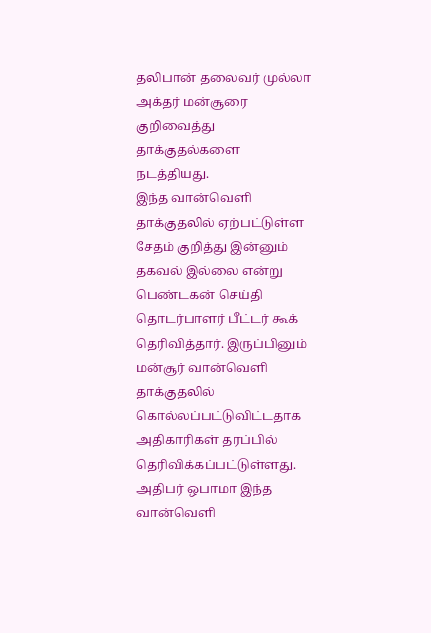தலிபான் தலைவர் முல்லா அக்தர் மன்சூரை குறிவைத்து தாக்குதல்களை நடத்தியது.
இந்த வான்வெளி தாக்குதலில் ஏற்பட்டுள்ள சேதம் குறித்து இன்னும் தகவல் இல்லை என்று பெண்டகன் செய்தி தொடர்பாளர் பீட்டர் கூக் தெரிவித்தார். இருப்பினும் மன்சூர் வான்வெளி தாக்குதலில் கொல்லப்பட்டுவிட்டதாக அதிகாரிகள் தரப்பில் தெரிவிக்கப்பட்டுள்ளது.
அதிபர் ஒபாமா இந்த வான்வெளி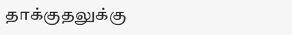தாக்குதலுக்கு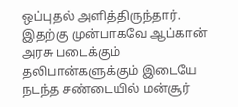ஒப்புதல் அளித்திருந்தார். இதற்கு முன்பாகவே ஆப்கான் அரசு படைக்கும் தலிபான்களுக்கும் இடையே நடந்த சண்டையில் மன்சூர்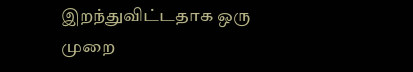இறந்துவிட்டதாக ஒரு முறை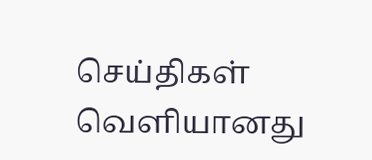செய்திகள் வெளியானது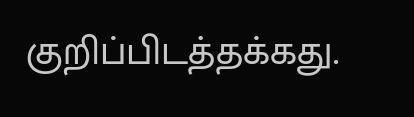குறிப்பிடத்தக்கது.